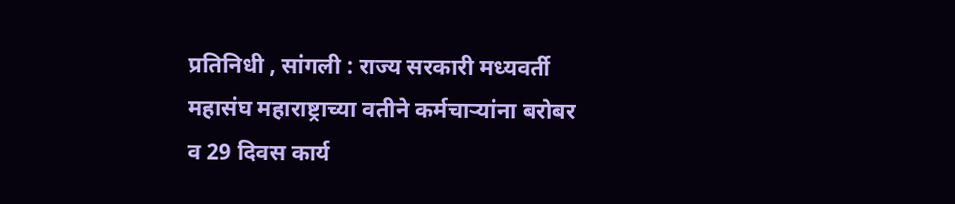प्रतिनिधी , सांगली : राज्य सरकारी मध्यवर्ती महासंघ महाराष्ट्राच्या वतीने कर्मचाऱ्यांना बरोबर व 29 दिवस कार्य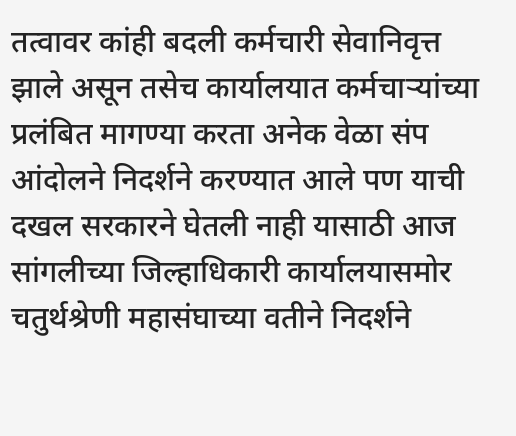तत्वावर कांही बदली कर्मचारी सेवानिवृत्त झाले असून तसेच कार्यालयात कर्मचाऱ्यांच्या प्रलंबित मागण्या करता अनेक वेळा संप आंदोलने निदर्शने करण्यात आले पण याची दखल सरकारने घेतली नाही यासाठी आज सांगलीच्या जिल्हाधिकारी कार्यालयासमोर चतुर्थश्रेणी महासंघाच्या वतीने निदर्शने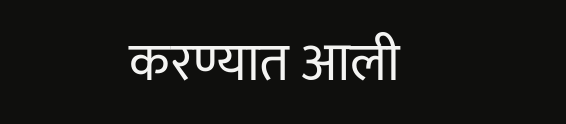करण्यात आली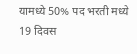यामध्ये 50% पद भरती मध्ये 19 दिवस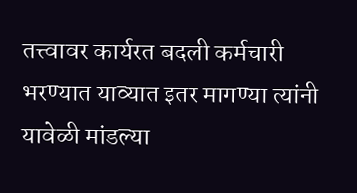तत्त्वावर कार्यरत बदली कर्मचारी भरण्यात याव्यात इतर मागण्या त्यांनी यावेळी मांडल्या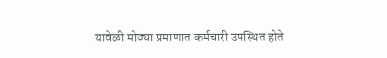यावेळी मोठ्या प्रमाणात कर्मचारी उपस्थित होते